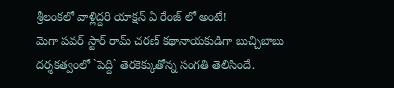శ్రీలంకలో వాళ్లిద్దరి యాక్షన్ ఏ రేంజ్ లో అంటే!
మెగా పవర్ స్టార్ రామ్ చరణ్ కథానాయకుడిగా బుచ్చిబాబు దర్శకత్వంలో `పెద్ది` తెరకెక్కుతోన్న సంగతి తెలిసిందే.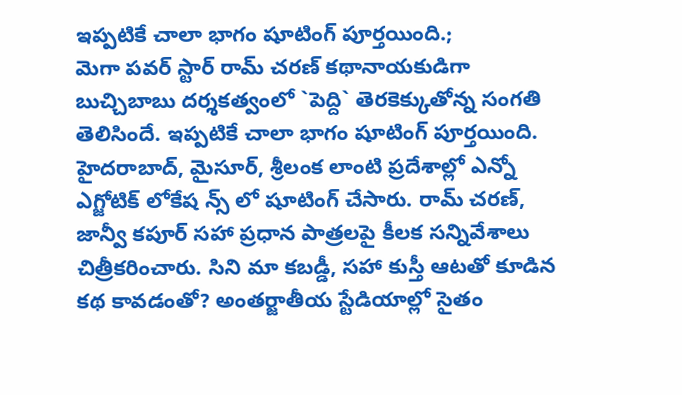ఇప్పటికే చాలా భాగం షూటింగ్ పూర్తయింది.;
మెగా పవర్ స్టార్ రామ్ చరణ్ కథానాయకుడిగా బుచ్చిబాబు దర్శకత్వంలో `పెద్ది` తెరకెక్కుతోన్న సంగతి తెలిసిందే. ఇప్పటికే చాలా భాగం షూటింగ్ పూర్తయింది. హైదరాబాద్, మైసూర్, శ్రీలంక లాంటి ప్రదేశాల్లో ఎన్నో ఎగ్జోటిక్ లోకేష న్స్ లో షూటింగ్ చేసారు. రామ్ చరణ్, జాన్వీ కపూర్ సహా ప్రధాన పాత్రలపై కీలక సన్నివేశాలు చిత్రీకరించారు. సిని మా కబడ్డీ, సహా కుస్తీ ఆటతో కూడిన కథ కావడంతో? అంతర్జాతీయ స్టేడియాల్లో సైతం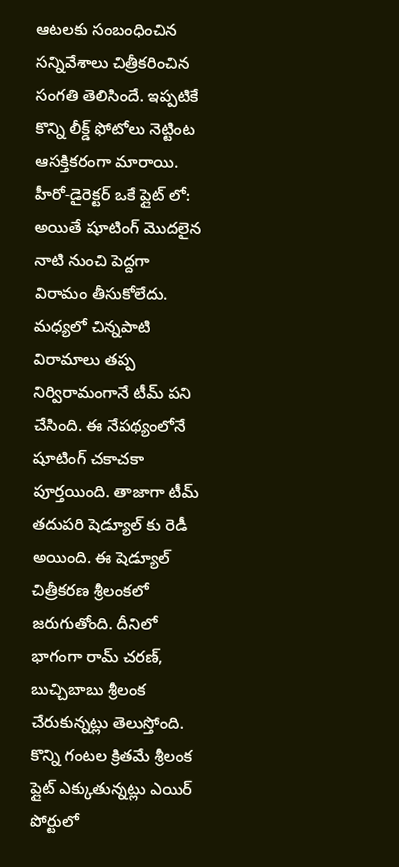ఆటలకు సంబంధించిన సన్నివేశాలు చిత్రీకరించిన సంగతి తెలిసిందే. ఇప్పటికే కొన్ని లీక్డ్ ఫోటోలు నెట్టింట ఆసక్తికరంగా మారాయి.
హీరో-డైరెక్టర్ ఒకే ప్లైట్ లో:
అయితే షూటింగ్ మొదలైన నాటి నుంచి పెద్దగా విరామం తీసుకోలేదు. మధ్యలో చిన్నపాటి విరామాలు తప్ప నిర్విరామంగానే టీమ్ పని చేసింది. ఈ నేపథ్యంలోనే షూటింగ్ చకాచకా పూర్తయింది. తాజాగా టీమ్ తదుపరి షెడ్యూల్ కు రెడీ అయింది. ఈ షెడ్యూల్ చిత్రీకరణ శ్రీలంకలో జరుగుతోంది. దీనిలో భాగంగా రామ్ చరణ్, బుచ్చిబాబు శ్రీలంక చేరుకున్నట్లు తెలుస్తోంది. కొన్ని గంటల క్రితమే శ్రీలంక ప్లైట్ ఎక్కుతున్నట్లు ఎయిర్ పోర్టులో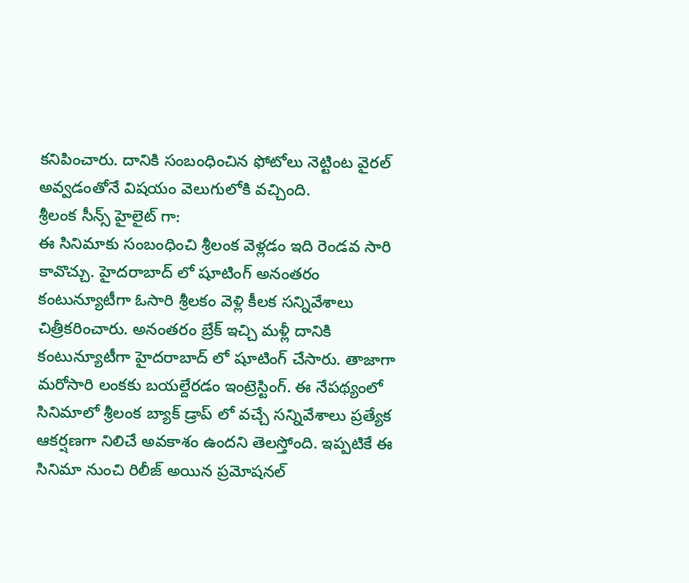కనిపించారు. దానికి సంబంధించిన ఫోటోలు నెట్టింట వైరల్ అవ్వడంతోనే విషయం వెలుగులోకి వచ్చింది.
శ్రీలంక సీన్స్ హైలైట్ గా:
ఈ సినిమాకు సంబంధించి శ్రీలంక వెళ్లడం ఇది రెండవ సారి కావొచ్చు. హైదరాబాద్ లో షూటింగ్ అనంతరం కంటున్యూటీగా ఓసారి శ్రీలకం వెళ్లి కీలక సన్నివేశాలు చిత్రీకరించారు. అనంతరం బ్రేక్ ఇచ్చి మళ్లీ దానికి కంటున్యూటీగా హైదరాబాద్ లో షూటింగ్ చేసారు. తాజాగా మరోసారి లంకకు బయల్దేరడం ఇంట్రెస్టింగ్. ఈ నేపథ్యంలో సినిమాలో శ్రీలంక బ్యాక్ డ్రాప్ లో వచ్చే సన్నివేశాలు ప్రత్యేక ఆకర్షణగా నిలిచే అవకాశం ఉందని తెలస్తోంది. ఇప్పటికే ఈ సినిమా నుంచి రిలీజ్ అయిన ప్రమోషనల్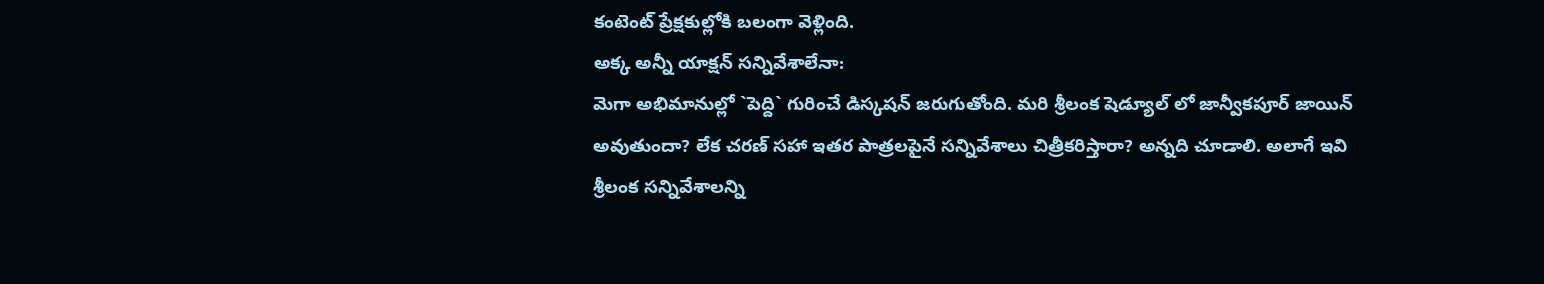కంటెంట్ ప్రేక్షకుల్లోకి బలంగా వెళ్లింది.
అక్క అన్నీ యాక్షన్ సన్నివేశాలేనా:
మెగా అభిమానుల్లో `పెద్ది` గురించే డిస్కషన్ జరుగుతోంది. మరి శ్రీలంక షెడ్యూల్ లో జాన్వీకపూర్ జాయిన్ అవుతుందా? లేక చరణ్ సహా ఇతర పాత్రలపైనే సన్నివేశాలు చిత్రీకరిస్తారా? అన్నది చూడాలి. అలాగే ఇవి శ్రీలంక సన్నివేశాలన్ని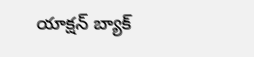యాక్షన్ బ్యాక్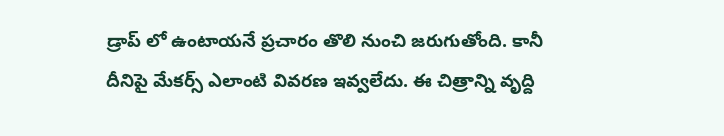డ్రాప్ లో ఉంటాయనే ప్రచారం తొలి నుంచి జరుగుతోంది. కానీ దీనిపై మేకర్స్ ఎలాంటి వివరణ ఇవ్వలేదు. ఈ చిత్రాన్ని వృద్ది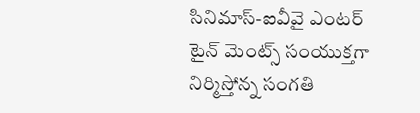సినిమాస్-ఐవీవై ఎంటర్ టైన్ మెంట్స్ సంయుక్తగా నిర్మిస్తోన్న సంగతి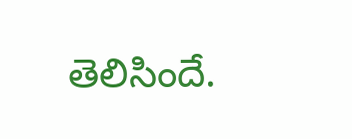తెలిసిందే.